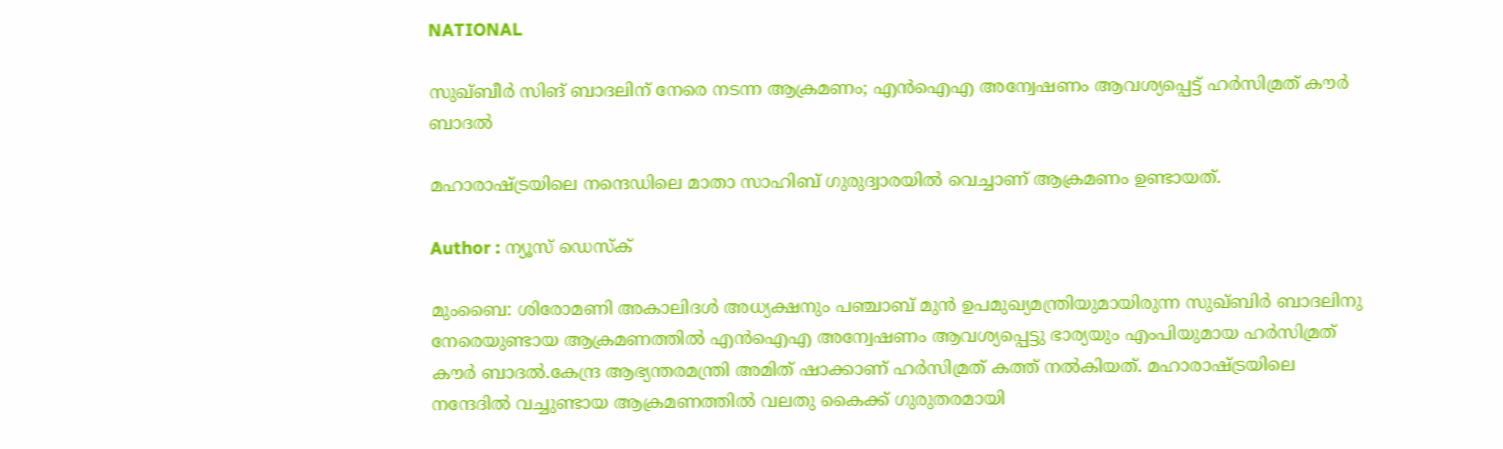NATIONAL

സുഖ്ബീര്‍ സിങ് ബാദലിന് നേരെ നടന്ന ആക്രമണം; എൻഐഎ അന്വേഷണം ആവശ്യപ്പെട്ട് ഹർസിമ്രത് കൗർ ബാദൽ

മഹാരാഷ്ട്രയിലെ നന്ദെഡിലെ മാതാ സാഹിബ് ഗുരുദ്വാരയില്‍ വെച്ചാണ് ആക്രമണം ഉണ്ടായത്.

Author : ന്യൂസ് ഡെസ്ക്

മുംബൈ: ശിരോമണി അകാലിദൾ അധ്യക്ഷനും പഞ്ചാബ് മുൻ ഉപമുഖ്യമന്ത്രിയുമായിരുന്ന സുഖ്‌ബിർ ബാദലിനു നേരെയുണ്ടായ ആക്രമണത്തിൽ എൻഐഎ അന്വേഷണം ആവശ്യപ്പെട്ടു ഭാര്യയും എംപിയുമായ ഹർസിമ്രത് കൗർ ബാദൽ.കേന്ദ്ര ആഭ്യന്തരമന്ത്രി അമിത് ഷാക്കാണ് ഹർസിമ്രത് കത്ത് നൽകിയത്. മഹാരാഷ്ട്രയിലെ നന്ദേദിൽ വച്ചുണ്ടായ ആക്രമണത്തിൽ വലതു കൈക്ക് ഗുരുതരമായി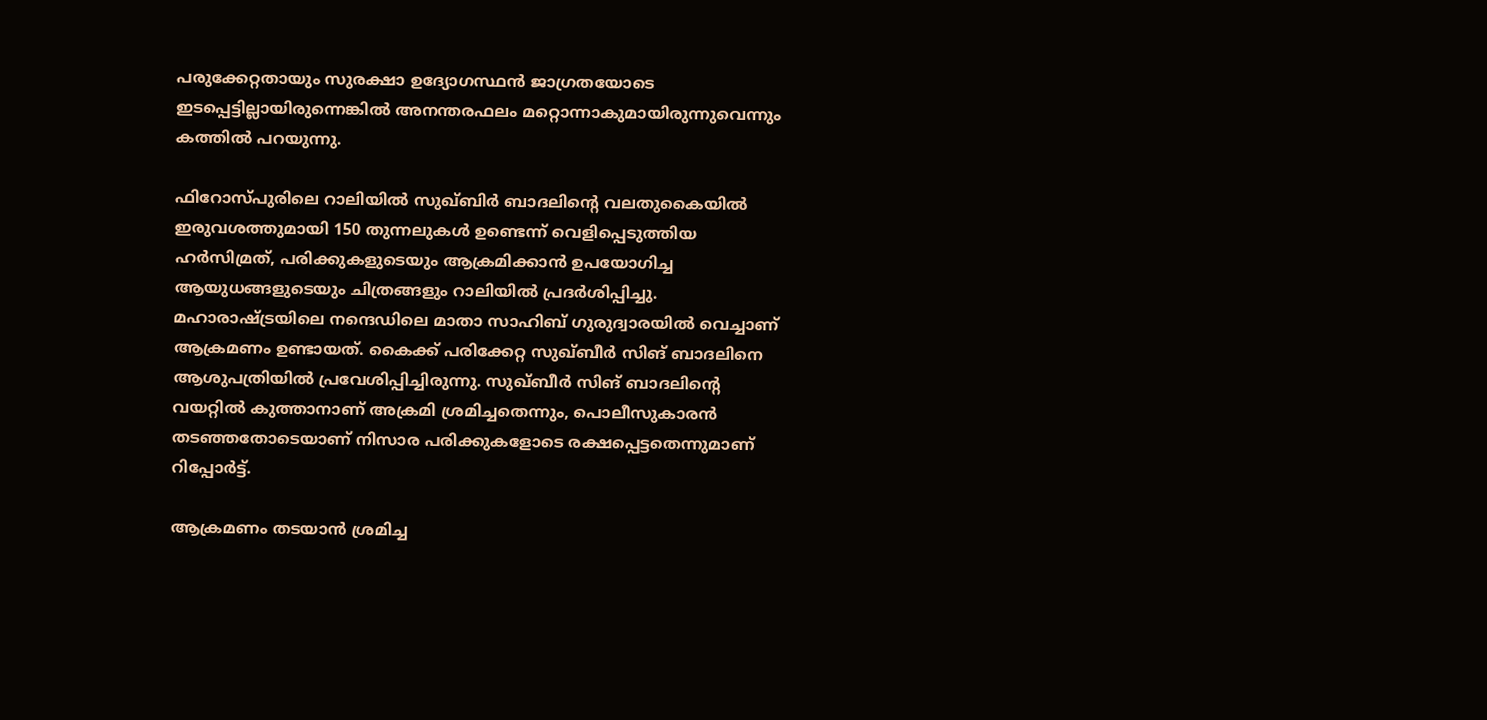പരുക്കേറ്റതായും സുരക്ഷാ ഉദ്യോഗസ്ഥൻ ജാഗ്രതയോടെ ഇടപ്പെട്ടില്ലായിരുന്നെങ്കിൽ അനന്തരഫലം മറ്റൊന്നാകുമായിരുന്നുവെന്നും കത്തിൽ പറയുന്നു.

ഫിറോസ്പുരിലെ റാലിയിൽ സുഖ്‌ബിർ ബാദലിന്റെ വലതുകൈയിൽ ഇരുവശത്തുമായി 150 തുന്നലുകൾ ഉണ്ടെന്ന് വെളിപ്പെടുത്തിയ ഹർസിമ്രത്, പരിക്കുകളുടെയും ആക്രമിക്കാൻ ഉപയോഗിച്ച ആയുധങ്ങളുടെയും ചിത്രങ്ങളും റാലിയിൽ പ്രദർശിപ്പിച്ചു. മഹാരാഷ്ട്രയിലെ നന്ദെഡിലെ മാതാ സാഹിബ് ഗുരുദ്വാരയില്‍ വെച്ചാണ് ആക്രമണം ഉണ്ടായത്. കൈക്ക് പരിക്കേറ്റ സുഖ്ബീര്‍ സിങ് ബാദലിനെ ആശുപത്രിയില്‍ പ്രവേശിപ്പിച്ചിരുന്നു. സുഖ്ബീര്‍ സിങ് ബാദലിന്റെ വയറ്റില്‍ കുത്താനാണ് അക്രമി ശ്രമിച്ചതെന്നും, പൊലീസുകാരന്‍ തടഞ്ഞതോടെയാണ് നിസാര പരിക്കുകളോടെ രക്ഷപ്പെട്ടതെന്നുമാണ് റിപ്പോര്‍ട്ട്.

ആക്രമണം തടയാന്‍ ശ്രമിച്ച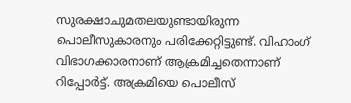സുരക്ഷാചുമതലയുണ്ടായിരുന്ന പൊലീസുകാരനും പരിക്കേറ്റിട്ടുണ്ട്. വിഹാംഗ് വിഭാഗക്കാരനാണ് ആക്രമിച്ചതെന്നാണ് റിപ്പോര്‍ട്ട്. അക്രമിയെ പൊലീസ്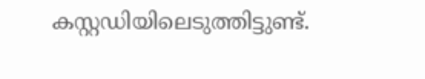കസ്റ്റഡിയിലെടുത്തിട്ടുണ്ട്.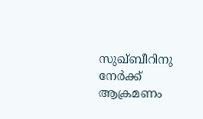സുഖ്ബീറിനു നേര്‍ക്ക് ആക്രമണം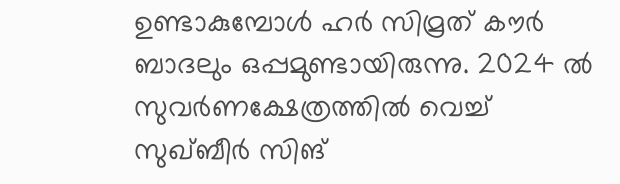ഉണ്ടാകുമ്പോള്‍ ഹര്‍ സിമ്രത് കൗര്‍ ബാദലും ഒപ്പമുണ്ടായിരുന്നു. 2024 ല്‍ സുവര്‍ണക്ഷേത്രത്തില്‍ വെച്ച് സുഖ്ബീര്‍ സിങ്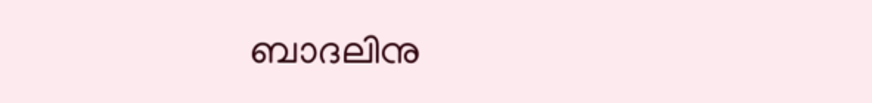ബാദലിനു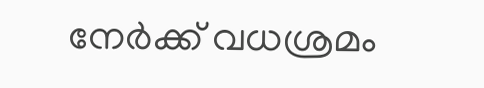നേര്‍ക്ക് വധശ്രമം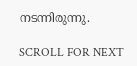നടന്നിരുന്നു.

SCROLL FOR NEXT